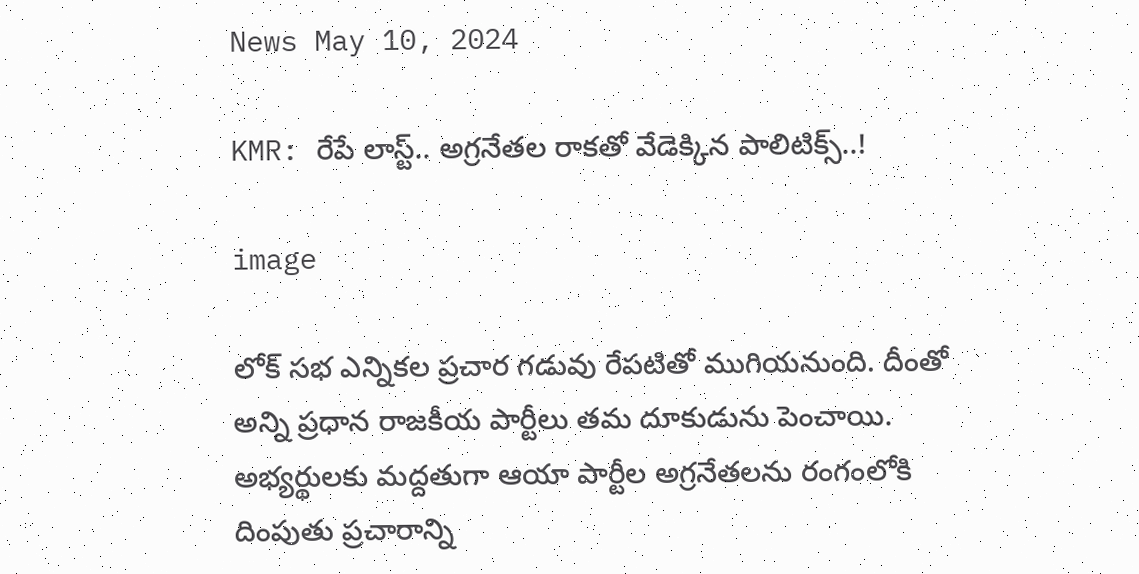News May 10, 2024

KMR: రేపే లాస్ట్.. అగ్రనేతల రాకతో వేడెక్కిన పాలిటిక్స్..!

image

లోక్ సభ ఎన్నికల ప్రచార గడువు రేపటితో ముగియనుంది. దీంతో అన్ని ప్రధాన రాజకీయ పార్టీలు తమ దూకుడును పెంచాయి. అభ్యర్థులకు మద్దతుగా ఆయా పార్టీల అగ్రనేతలను రంగంలోకి దింపుతు ప్రచారాన్ని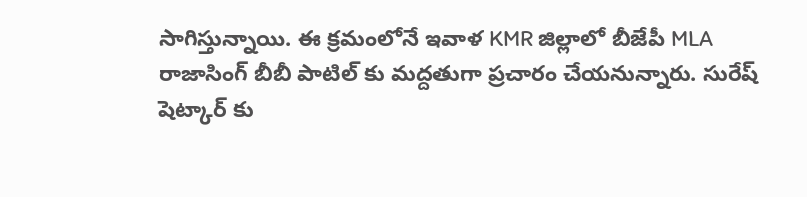సాగిస్తున్నాయి. ఈ క్రమంలోనే ఇవాళ KMR జిల్లాలో బీజేపీ MLA రాజాసింగ్ బీబీ పాటిల్ కు మద్దతుగా ప్రచారం చేయనున్నారు. సురేష్ షెట్కార్ కు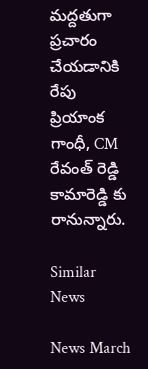మద్దతుగా ప్రచారం చేయడానికి రేపు ప్రియాంక గాంధీ, CM రేవంత్ రెడ్డి కామారెడ్డి కు రానున్నారు.

Similar News

News March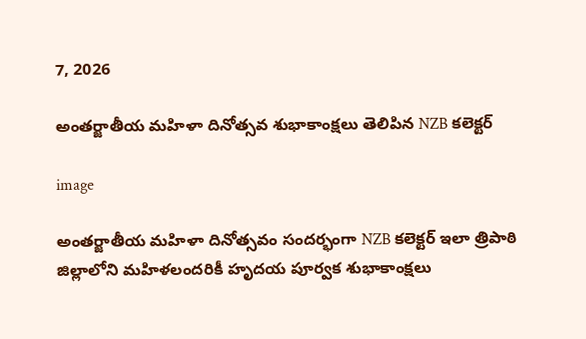7, 2026

అంతర్జాతీయ మహిళా దినోత్సవ శుభాకాంక్షలు తెలిపిన NZB కలెక్టర్

image

అంతర్జాతీయ మహిళా దినోత్సవం సందర్భంగా NZB కలెక్టర్ ఇలా త్రిపాఠి జిల్లాలోని మహిళలందరికీ హృదయ పూర్వక శుభాకాంక్షలు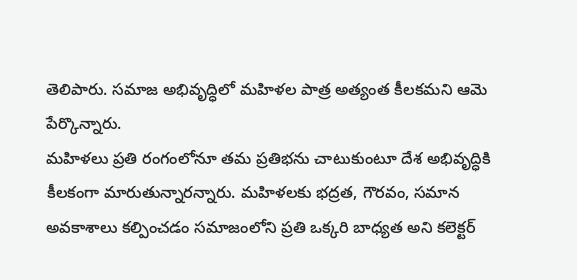తెలిపారు. సమాజ అభివృద్ధిలో మహిళల పాత్ర అత్యంత కీలకమని ఆమె పేర్కొన్నారు.
మహిళలు ప్రతి రంగంలోనూ తమ ప్రతిభను చాటుకుంటూ దేశ అభివృద్ధికి కీలకంగా మారుతున్నారన్నారు. మహిళలకు భద్రత, గౌరవం, సమాన అవకాశాలు కల్పించడం సమాజంలోని ప్రతి ఒక్కరి బాధ్యత అని కలెక్టర్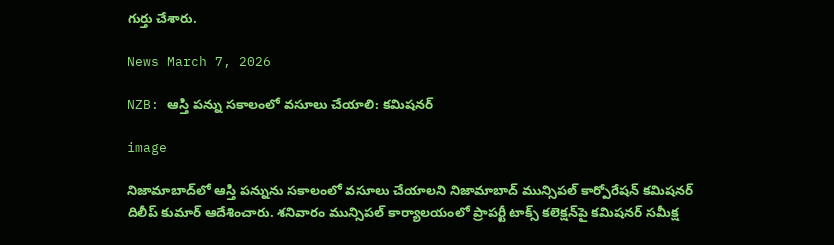గుర్తు చేశారు.

News March 7, 2026

NZB: ఆస్తి పన్ను సకాలంలో వసూలు చేయాలి: కమిషనర్

image

నిజామాబాద్‌లో ఆస్తి పన్నును సకాలంలో వసూలు చేయాలని నిజామాబాద్ మున్సిపల్ కార్పోరేషన్ కమిషనర్ దిలీప్ కుమార్ ఆదేశించారు. శనివారం మున్సిపల్ కార్యాలయంలో ప్రాపర్టీ టాక్స్ కలెక్షన్‌పై కమిషనర్ సమీక్ష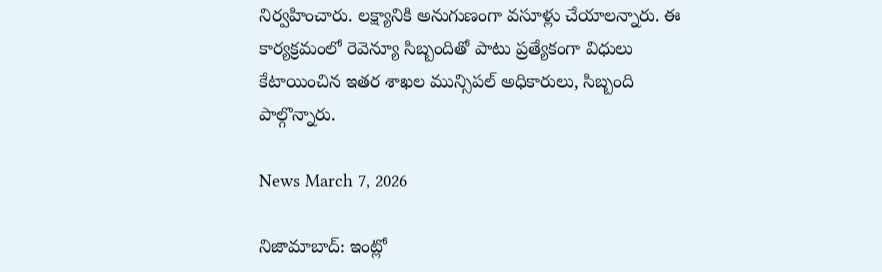నిర్వహించారు. లక్ష్యానికి అనుగుణంగా వసూళ్లు చేయాలన్నారు. ఈ కార్యక్రమంలో రెవెన్యూ సిబ్బందితో పాటు ప్రత్యేకంగా విధులు కేటాయించిన ఇతర శాఖల మున్సిపల్ అధికారులు, సిబ్బంది పాల్గొన్నారు.

News March 7, 2026

నిజామాబాద్: ఇంట్లో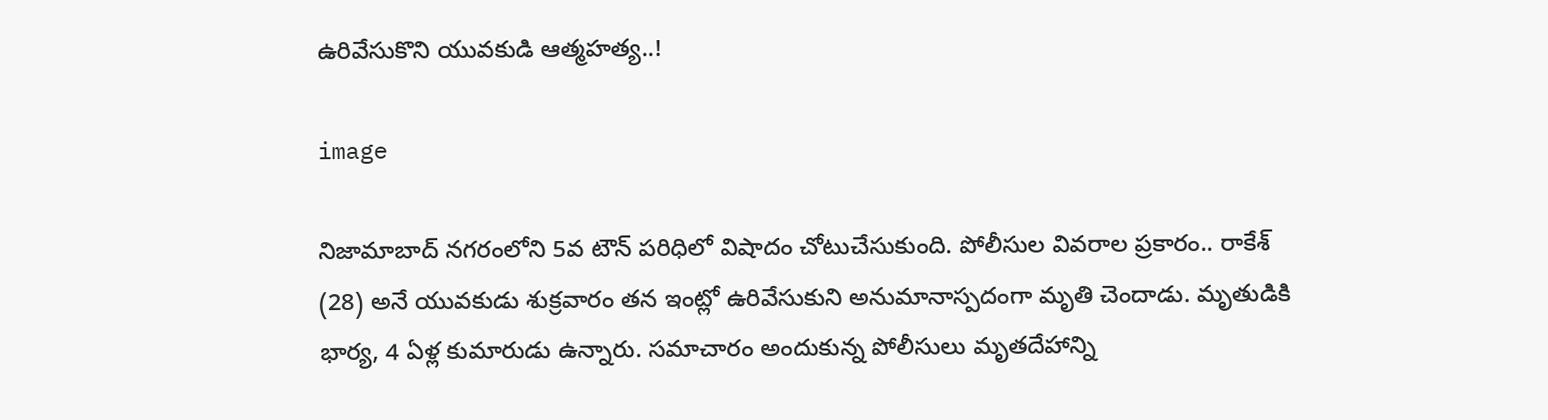ఉరివేసుకొని యువకుడి ఆత్మహత్య..!

image

నిజామాబాద్ నగరంలోని 5వ టౌన్ పరిధిలో విషాదం చోటుచేసుకుంది. పోలీసుల వివరాల ప్రకారం.. రాకేశ్ (28) అనే యువకుడు శుక్రవారం తన ఇంట్లో ఉరివేసుకుని అనుమానాస్పదంగా మృతి చెందాడు. మృతుడికి భార్య, 4 ఏళ్ల కుమారుడు ఉన్నారు. సమాచారం అందుకున్న పోలీసులు మృతదేహాన్ని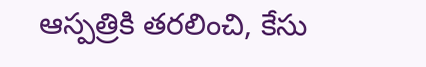ఆస్పత్రికి తరలించి, కేసు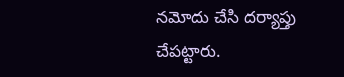నమోదు చేసి దర్యాప్తు చేపట్టారు.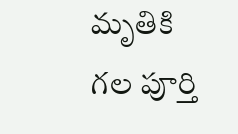మృతికి గల పూర్తి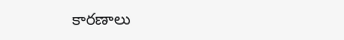కారణాలు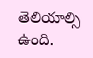తెలియాల్సి ఉంది.